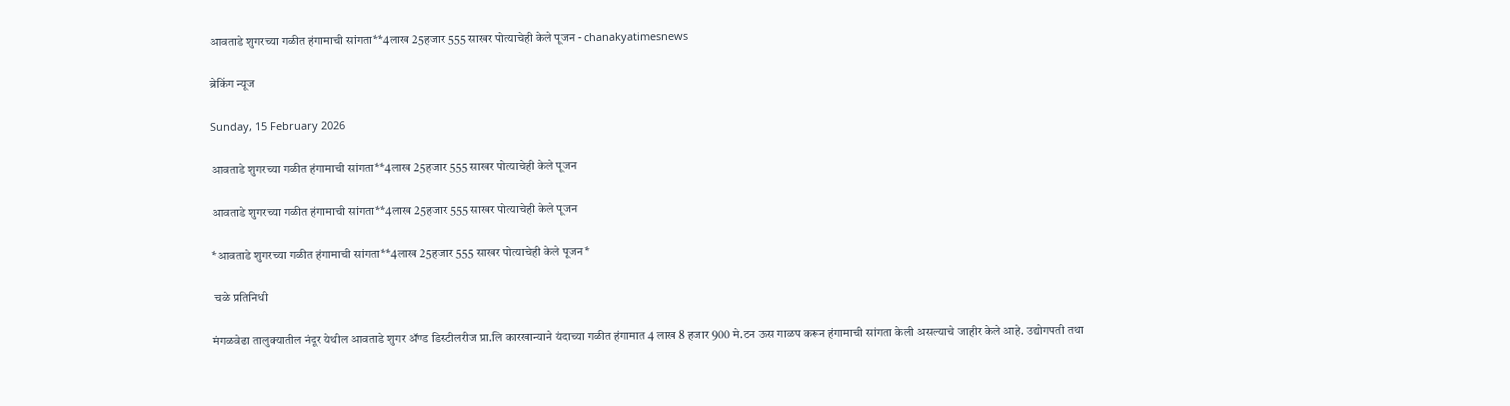आवताडे शुगरच्या गळीत हंगामाची सांगता**4लाख 25हजार 555 साखर पोत्याचेही केले पूजन - chanakyatimesnews

ब्रेकिंग न्यूज

Sunday, 15 February 2026

आवताडे शुगरच्या गळीत हंगामाची सांगता**4लाख 25हजार 555 साखर पोत्याचेही केले पूजन

आवताडे शुगरच्या गळीत हंगामाची सांगता**4लाख 25हजार 555 साखर पोत्याचेही केले पूजन

*आवताडे शुगरच्या गळीत हंगामाची सांगता**4लाख 25हजार 555 साखर पोत्याचेही केले पूजन*

 चळे प्रतिनिधी

मंगळवेढा तालुक्यातील नंदूर येथील आवताडे शुगर ॲण्ड डिस्टीलरीज प्रा.लि कारखान्याने यंदाच्या गळीत हंगामात 4 लाख 8 हजार 900 मे.टन ऊस गाळप करून हंगामाची सांगता केली असल्याचे जाहीर केले आहे. उद्योगपती तथा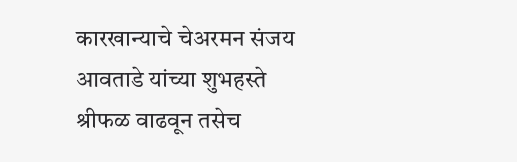कारखान्याचे चेअरमन संजय आवताडे यांच्या शुभहस्ते श्रीफळ वाढवून तसेच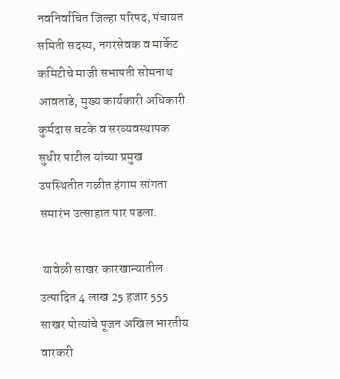नवनिर्वाचित जिल्हा परिषद, पंचायत समिती सदस्य, नगरसेवक व मार्केट कमिटीचे माजी सभापती सोमनाथ आवताडे, मुख्य कार्यकारी अधिकारी कुर्मदास चटके व सरव्यवस्थापक सुधीर पाटील यांच्या प्रमुख उपस्थितीत गळीत हंगाम सांगता समारंभ उत्साहात पार पडला.

 यावेळी साखर कारखान्यातील उत्पादित 4 लाख 25 हजार 555 साखर पोत्यांचे पूजन अखिल भारतीय वारकरी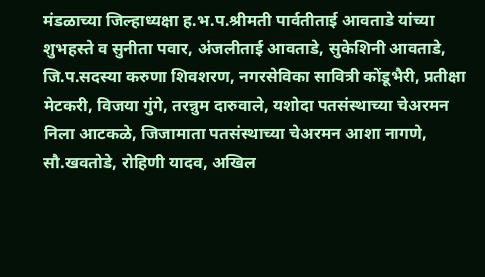मंडळाच्या जिल्हाध्यक्षा ह.भ.प.श्रीमती पार्वतीताई आवताडे यांच्या शुभहस्ते व सुनीता पवार, अंजलीताई आवताडे, सुकेशिनी आवताडे, जि.प.सदस्या करुणा शिवशरण, नगरसेविका सावित्री कोंडूभैरी, प्रतीक्षा मेटकरी, विजया गुंगे, तरन्नुम दारुवाले, यशोदा पतसंस्थाच्या चेअरमन निला आटकळे, जिजामाता पतसंस्थाच्या चेअरमन आशा नागणे, सौ.खवतोडे, रोहिणी यादव, अखिल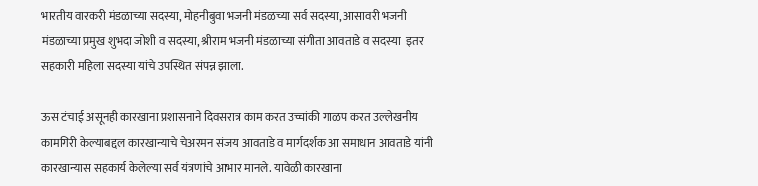भारतीय वारकरी मंडळाच्या सदस्या, मोहनीबुवा भजनी मंडळच्या सर्व सदस्या, आसावरी भजनी मंडळाच्या प्रमुख शुभदा जोशी व सदस्या, श्रीराम भजनी मंडळाच्या संगीता आवताडे व सदस्या  इतर सहकारी महिला सदस्या यांचे उपस्थित संपन्न झाला.

ऊस टंचाई असूनही कारखाना प्रशासनाने दिवसरात्र काम करत उच्चांकी गाळप करत उल्लेखनीय कामगिरी केल्याबद्दल कारखान्याचे चेअरमन संजय आवताडे व मार्गदर्शक आ समाधान आवताडे यांनी कारखान्यास सहकार्य केलेल्या सर्व यंत्रणांचे आभार मानले. यावेळी कारखाना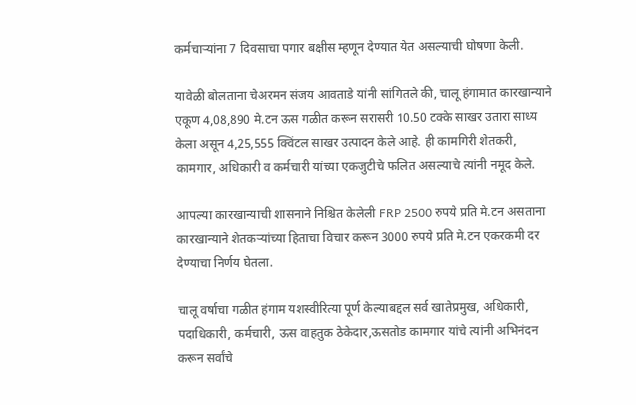कर्मचाऱ्यांना 7 दिवसाचा पगार बक्षीस म्हणून देण्यात येत असल्याची घोषणा केली.

यावेळी बोलताना चेअरमन संजय आवताडे यांनी सांगितले की, चालू हंगामात कारखान्याने एकूण 4,08,890 मे.टन ऊस गळीत करून सरासरी 10.50 टक्के साखर उतारा साध्य केला असून 4,25,555 क्विंटल साखर उत्पादन केले आहे. ही कामगिरी शेतकरी, कामगार, अधिकारी व कर्मचारी यांच्या एकजुटीचे फलित असल्याचे त्यांनी नमूद केले.

आपल्या कारखान्याची शासनाने निश्चित केलेली FRP 2500 रुपये प्रति मे.टन असताना कारखान्याने शेतकऱ्यांच्या हिताचा विचार करून 3000 रुपये प्रति मे.टन एकरकमी दर देण्याचा निर्णय घेतला.

चालू वर्षाचा गळीत हंगाम यशस्वीरित्या पूर्ण केल्याबद्दल सर्व खातेप्रमुख, अधिकारी, पदाधिकारी, कर्मचारी, ऊस वाहतुक ठेकेदार,ऊसतोड कामगार यांचे त्यांनी अभिनंदन करून सर्वांचे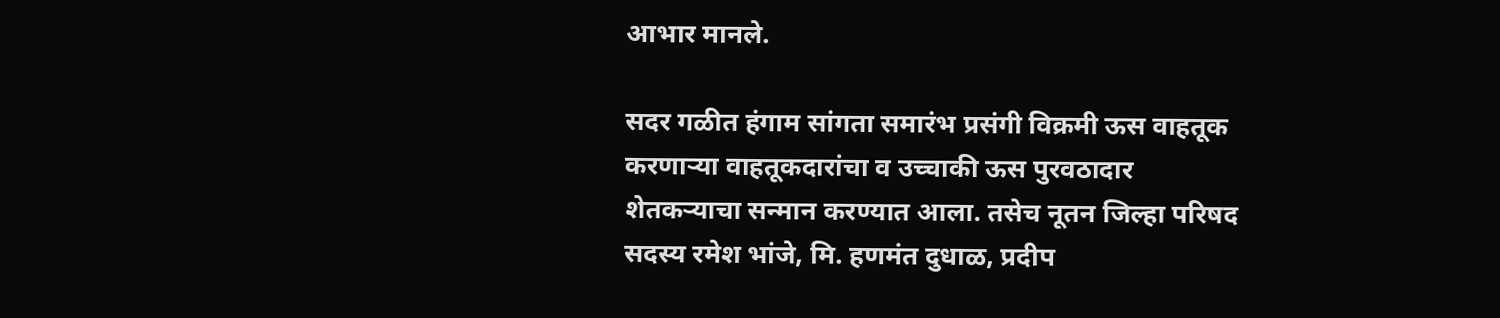आभार मानले.

सदर गळीत हंगाम सांगता समारंभ प्रसंगी विक्रमी ऊस वाहतूक करणाऱ्या वाहतूकदारांचा व उच्चाकी ऊस पुरवठादार शेतकऱ्याचा सन्मान करण्यात आला. तसेच नूतन जिल्हा परिषद सदस्य रमेश भांजे, मि. हणमंत दुधाळ, प्रदीप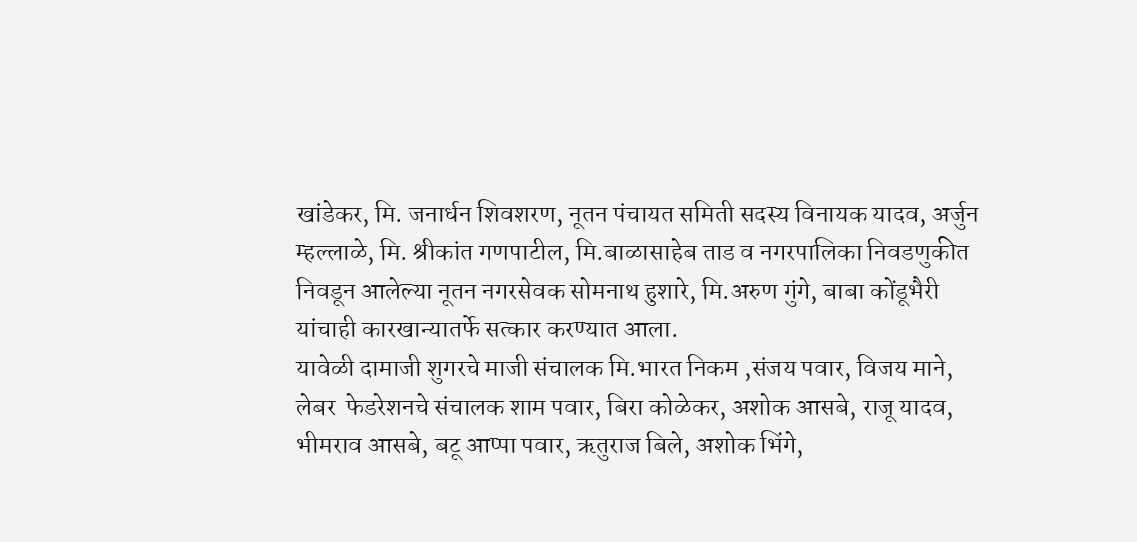खांडेकर, मि. जनार्धन शिवशरण, नूतन पंचायत समिती सदस्य विनायक यादव, अर्जुन म्हल्लाळे, मि. श्रीकांत गणपाटील, मि.बाळासाहेब ताड व नगरपालिका निवडणुकीत निवडून आलेल्या नूतन नगरसेवक सोमनाथ हुशारे, मि.अरुण गुंगे, बाबा कोंडूभैरी यांचाही कारखान्यातर्फे सत्कार करण्यात आला.
यावेळी दामाजी शुगरचे माजी संचालक मि.भारत निकम ,संजय पवार, विजय माने, लेबर  फेडरेशनचे संचालक शाम पवार, बिरा कोळेकर, अशोक आसबे, राजू यादव, भीमराव आसबे, बटू आप्पा पवार, ऋतुराज बिले, अशोक भिंगे,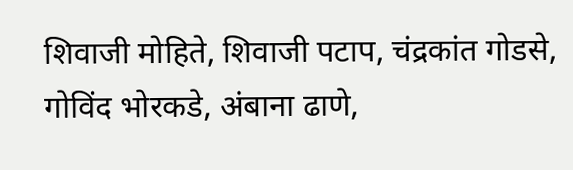शिवाजी मोहिते, शिवाजी पटाप, चंद्रकांत गोडसे, गोविंद भोरकडे, अंबाना ढाणे,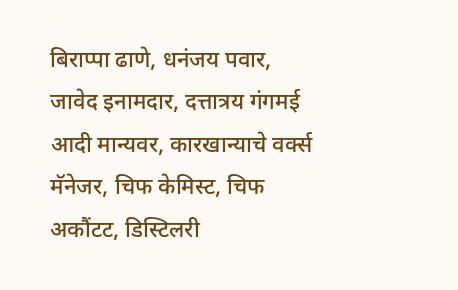बिराप्पा ढाणे, धनंजय पवार, जावेद इनामदार, दत्तात्रय गंगमई आदी मान्यवर, कारखान्याचे वर्क्स मॅनेजर, चिफ केमिस्ट, चिफ अकौंटट, डिस्टिलरी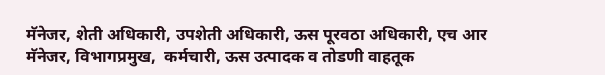मॅनेजर, शेती अधिकारी, उपशेती अधिकारी, ऊस पूरवठा अधिकारी, एच आर मॅनेजर, विभागप्रमुख,  कर्मचारी, ऊस उत्पादक व तोडणी वाहतूक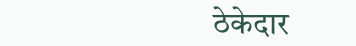ठेकेदार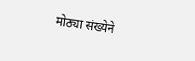मोठ्या संख्येने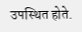उपस्थित होते.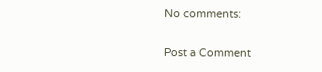No comments:

Post a Comment